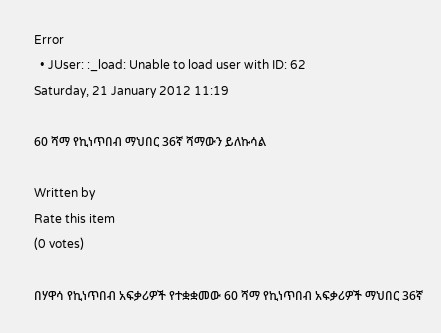Error
  • JUser: :_load: Unable to load user with ID: 62
Saturday, 21 January 2012 11:19

60 ሻማ የኪነጥበብ ማህበር 36ኛ ሻማውን ይለኩሳል

Written by
Rate this item
(0 votes)

በሃዋሳ የኪነጥበብ አፍቃሪዎች የተቋቋመው 60 ሻማ የኪነጥበብ አፍቃሪዎች ማህበር 36ኛ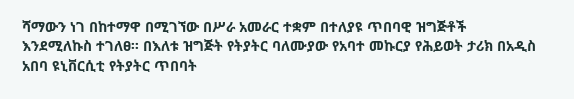ሻማውን ነገ በከተማዋ በሚገኘው በሥራ አመራር ተቋም በተለያዩ ጥበባዊ ዝግጅቶች እንደሚለኩስ ተገለፀ፡፡ በእለቱ ዝግጅት የትያትር ባለሙያው የአባተ መኩርያ የሕይወት ታሪክ በአዲስ አበባ ዩኒቨርሲቲ የትያትር ጥበባት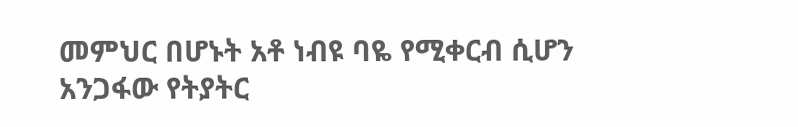መምህር በሆኑት አቶ ነብዩ ባዬ የሚቀርብ ሲሆን አንጋፋው የትያትር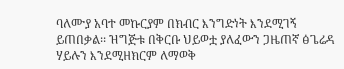ባለሙያ አባተ መኩርያም በክብር እንግድነት እንደሚገኝ ይጠበቃል፡፡ ዝግጅቱ በቅርቡ ህይወቷ ያለፈውን ጋዜጠኛ ፅጌሬዳ ሃይሉን እንደሚዘክርም ለማወቅ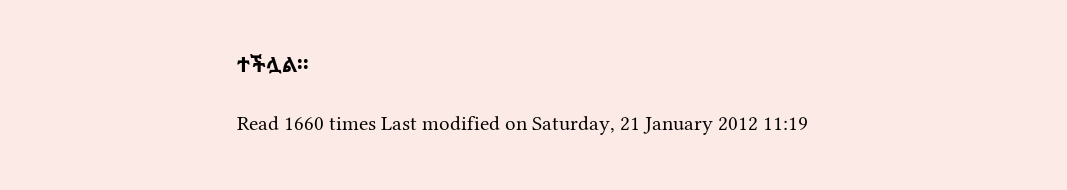ተችሏል፡፡

Read 1660 times Last modified on Saturday, 21 January 2012 11:19